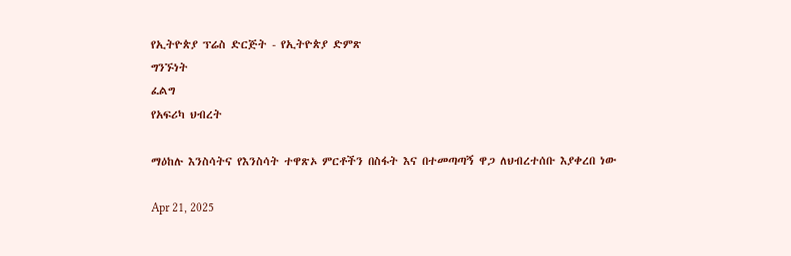የኢትዮጵያ ፕሬስ ድርጅት - የኢትዮጵያ ድምጽ
ግንኙነት
ፈልግ
የአፍሪካ ህብረት

ማዕከሉ እንስሳትና የእንስሳት ተዋጽኦ ምርቶችን በስፋት እና በተመጣጣኝ ዋጋ ለህብረተሰቡ እያቀረበ ነው

Apr 21, 2025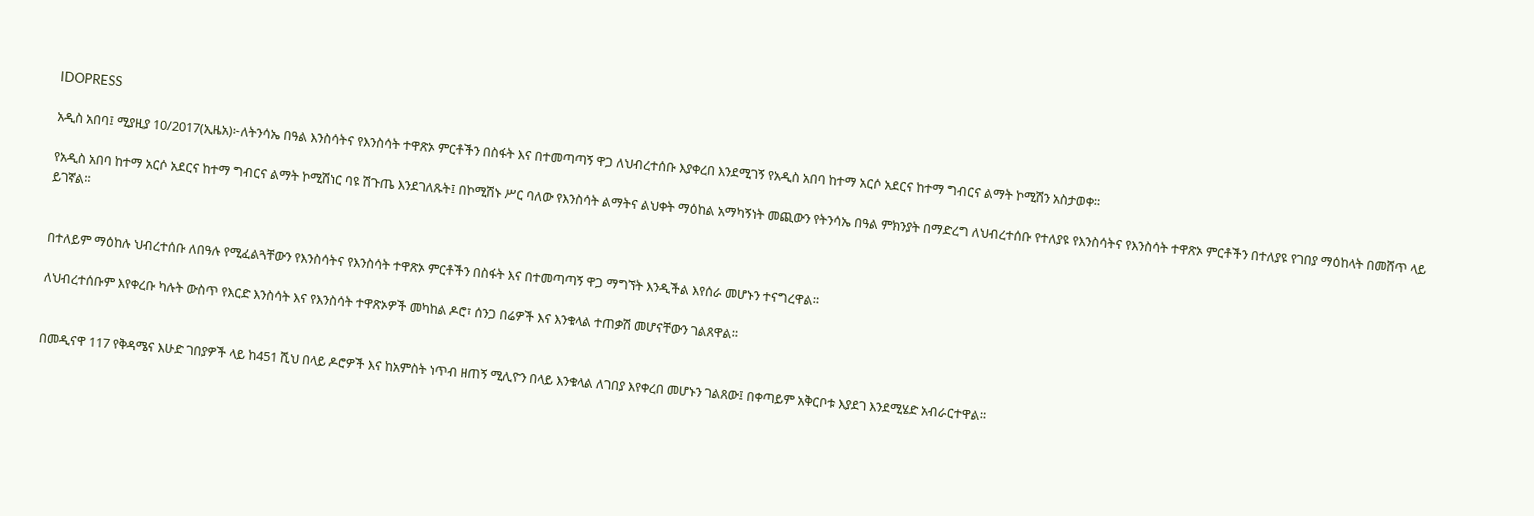IDOPRESS

አዲስ አበባ፤ ሚያዚያ 10/2017(ኢዜአ)፦ለትንሳኤ በዓል እንስሳትና የእንስሳት ተዋጽኦ ምርቶችን በስፋት እና በተመጣጣኝ ዋጋ ለህብረተሰቡ እያቀረበ እንደሚገኝ የአዲስ አበባ ከተማ አርሶ አደርና ከተማ ግብርና ልማት ኮሚሽን አስታወቀ።

የአዲስ አበባ ከተማ አርሶ አደርና ከተማ ግብርና ልማት ኮሚሽነር ባዩ ሽጉጤ እንደገለጹት፤ በኮሚሽኑ ሥር ባለው የእንስሳት ልማትና ልህቀት ማዕከል አማካኝነት መጪውን የትንሳኤ በዓል ምክንያት በማድረግ ለህብረተሰቡ የተለያዩ የእንስሳትና የእንስሳት ተዋጽኦ ምርቶችን በተለያዩ የገበያ ማዕከላት በመሸጥ ላይ ይገኛል።


በተለይም ማዕከሉ ህብረተሰቡ ለበዓሉ የሚፈልጓቸውን የእንስሳትና የእንስሳት ተዋጽኦ ምርቶችን በስፋት እና በተመጣጣኝ ዋጋ ማግኘት እንዲችል እየሰራ መሆኑን ተናግረዋል።

ለህብረተሰቡም እየቀረቡ ካሉት ውስጥ የእርድ እንስሳት እና የእንስሳት ተዋጽኦዎች መካከል ዶሮ፣ ሰንጋ በሬዎች እና እንቁላል ተጠቃሽ መሆናቸውን ገልጸዋል።


በመዲናዋ 117 የቅዳሜና እሁድ ገበያዎች ላይ ከ451 ሺህ በላይ ዶሮዎች እና ከአምስት ነጥብ ዘጠኝ ሚሊዮን በላይ እንቁላል ለገበያ እየቀረበ መሆኑን ገልጸው፤ በቀጣይም አቅርቦቱ እያደገ እንደሚሄድ አብራርተዋል።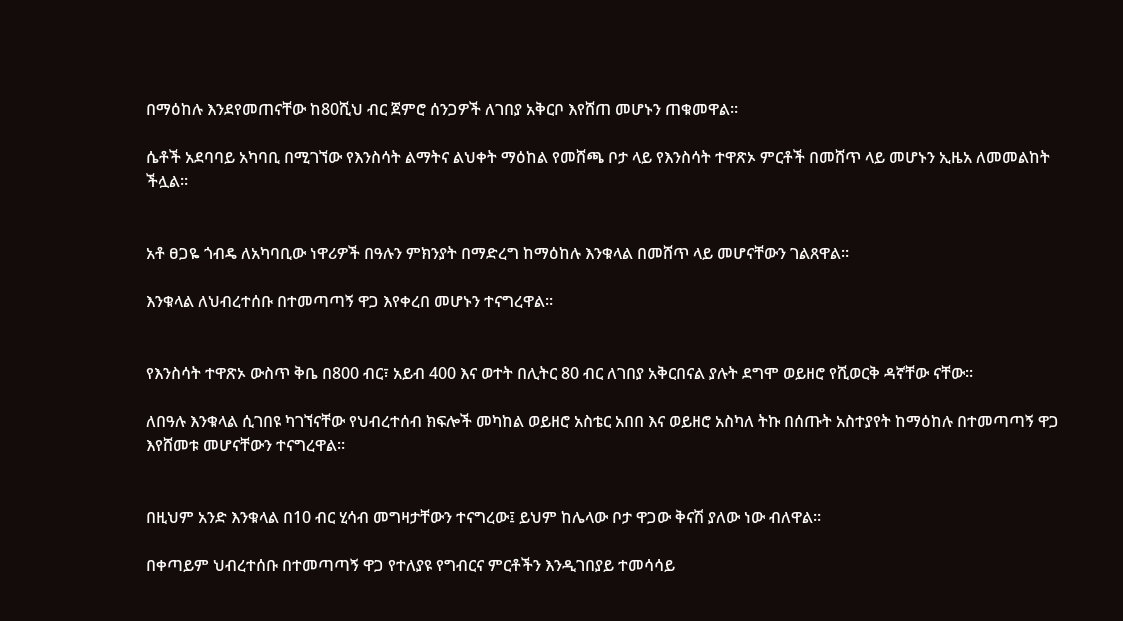በማዕከሉ እንደየመጠናቸው ከ80ሺህ ብር ጀምሮ ሰንጋዎች ለገበያ አቅርቦ እየሸጠ መሆኑን ጠቁመዋል።

ሴቶች አደባባይ አካባቢ በሚገኘው የእንስሳት ልማትና ልህቀት ማዕከል የመሸጫ ቦታ ላይ የእንስሳት ተዋጽኦ ምርቶች በመሸጥ ላይ መሆኑን ኢዜአ ለመመልከት ችሏል።


አቶ ፀጋዬ ጎብዴ ለአካባቢው ነዋሪዎች በዓሉን ምክንያት በማድረግ ከማዕከሉ እንቁላል በመሸጥ ላይ መሆናቸውን ገልጸዋል።

እንቁላል ለህብረተሰቡ በተመጣጣኝ ዋጋ እየቀረበ መሆኑን ተናግረዋል።


የእንስሳት ተዋጽኦ ውስጥ ቅቤ በ800 ብር፣ አይብ 400 እና ወተት በሊትር 80 ብር ለገበያ አቅርበናል ያሉት ደግሞ ወይዘሮ የሺወርቅ ዳኛቸው ናቸው።

ለበዓሉ እንቁላል ሲገበዩ ካገኘናቸው የህብረተሰብ ክፍሎች መካከል ወይዘሮ አስቴር አበበ እና ወይዘሮ አስካለ ትኩ በሰጡት አስተያየት ከማዕከሉ በተመጣጣኝ ዋጋ እየሸመቱ መሆናቸውን ተናግረዋል።


በዚህም አንድ እንቁላል በ10 ብር ሂሳብ መግዛታቸውን ተናግረው፤ ይህም ከሌላው ቦታ ዋጋው ቅናሽ ያለው ነው ብለዋል።

በቀጣይም ህብረተሰቡ በተመጣጣኝ ዋጋ የተለያዩ የግብርና ምርቶችን እንዲገበያይ ተመሳሳይ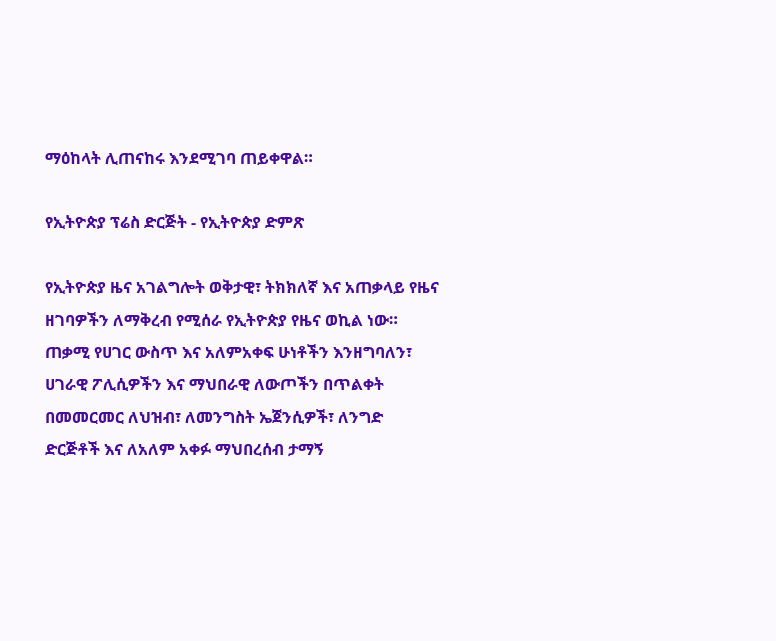ማዕከላት ሊጠናከሩ እንደሚገባ ጠይቀዋል።

የኢትዮጵያ ፕሬስ ድርጅት - የኢትዮጵያ ድምጽ

የኢትዮጵያ ዜና አገልግሎት ወቅታዊ፣ ትክክለኛ እና አጠቃላይ የዜና ዘገባዎችን ለማቅረብ የሚሰራ የኢትዮጵያ የዜና ወኪል ነው። ጠቃሚ የሀገር ውስጥ እና አለምአቀፍ ሁነቶችን እንዘግባለን፣ ሀገራዊ ፖሊሲዎችን እና ማህበራዊ ለውጦችን በጥልቀት በመመርመር ለህዝብ፣ ለመንግስት ኤጀንሲዎች፣ ለንግድ ድርጅቶች እና ለአለም አቀፉ ማህበረሰብ ታማኝ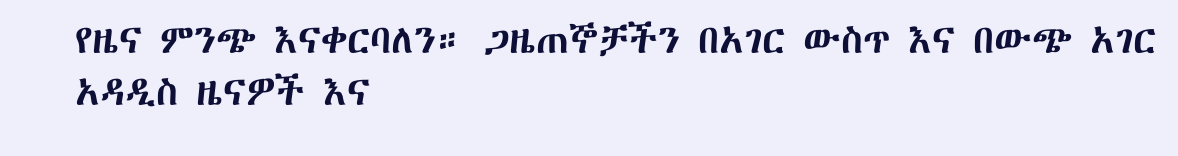የዜና ምንጭ እናቀርባለን። ጋዜጠኞቻችን በአገር ውስጥ እና በውጭ አገር አዳዲስ ዜናዎች እና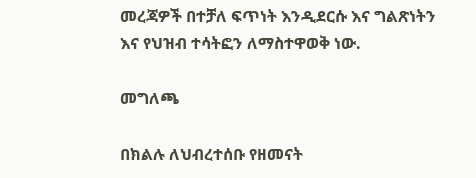መረጃዎች በተቻለ ፍጥነት እንዲደርሱ እና ግልጽነትን እና የህዝብ ተሳትፎን ለማስተዋወቅ ነው.

መግለጫ

በክልሉ ለህብረተሰቡ የዘመናት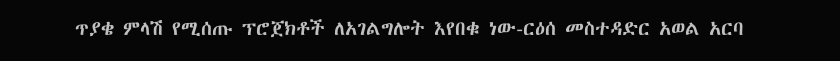ጥያቄ ምላሽ የሚሰጡ ፕሮጀክቶች ለአገልግሎት እየበቁ ነው-ርዕሰ መስተዳድር አወል አርባ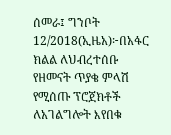ሰመራ፤ ግንቦት 12/2018(ኢዜአ)፦በአፋር ክልል ለህብረተሰቡ የዘመናት ጥያቄ ምላሽ የሚሰጡ ፕሮጀክቶች ለአገልግሎት እየበቁ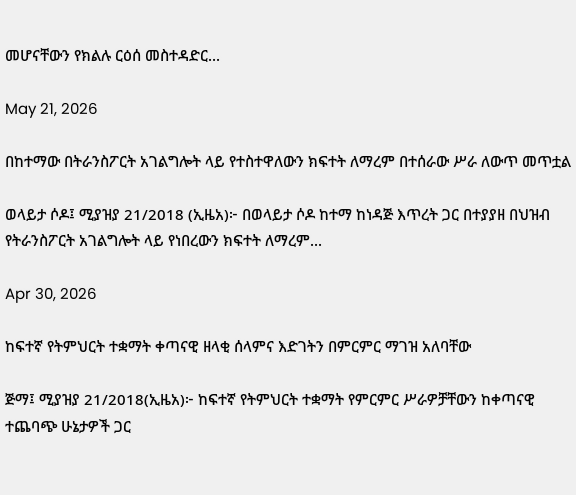መሆናቸውን የክልሉ ርዕሰ መስተዳድር...

May 21, 2026

በከተማው በትራንስፖርት አገልግሎት ላይ የተስተዋለውን ክፍተት ለማረም በተሰራው ሥራ ለውጥ መጥቷል

ወላይታ ሶዶ፤ ሚያዝያ 21/2018 (ኢዜአ)፦ በወላይታ ሶዶ ከተማ ከነዳጅ እጥረት ጋር በተያያዘ በህዝብ የትራንስፖርት አገልግሎት ላይ የነበረውን ክፍተት ለማረም...

Apr 30, 2026

ከፍተኛ የትምህርት ተቋማት ቀጣናዊ ዘላቂ ሰላምና እድገትን በምርምር ማገዝ አለባቸው

ጅማ፤ ሚያዝያ 21/2018(ኢዜአ)፦ ከፍተኛ የትምህርት ተቋማት የምርምር ሥራዎቻቸውን ከቀጣናዊ ተጨባጭ ሁኔታዎች ጋር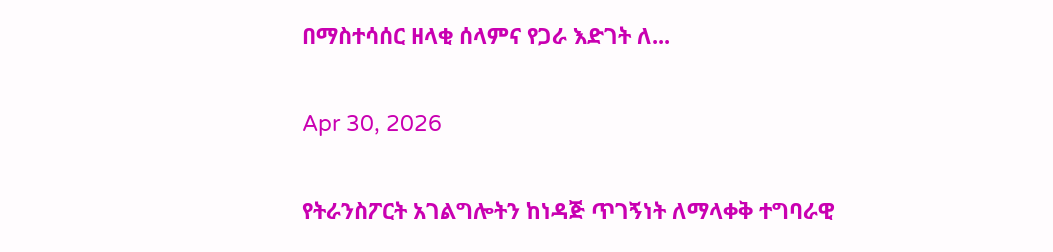በማስተሳሰር ዘላቂ ሰላምና የጋራ እድገት ለ...

Apr 30, 2026

የትራንስፖርት አገልግሎትን ከነዳጅ ጥገኝነት ለማላቀቅ ተግባራዊ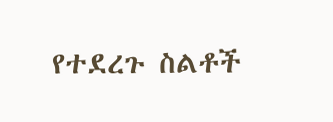የተደረጉ ስልቶች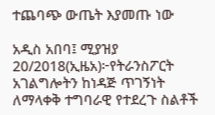ተጨባጭ ውጤት እያመጡ ነው

አዲስ አበባ፤ ሚያዝያ 20/2018(ኢዜአ)፦የትራንስፖርት አገልግሎትን ከነዳጅ ጥገኝነት ለማላቀቅ ተግባራዊ የተደረጉ ስልቶች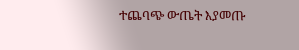ተጨባጭ ውጤት እያመጡ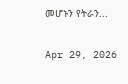መሆኑን የትራን...

Apr 29, 2026